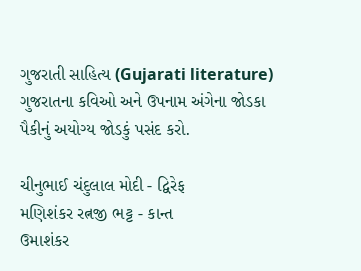ગુજરાતી સાહિત્ય (Gujarati literature)
ગુજરાતના કવિઓ અને ઉપનામ અંગેના જોડકા પૈકીનું અયોગ્ય જોડકું પસંદ કરો.

ચીનુભાઈ ચંદુલાલ મોદી - દ્વિરેફ
મણિશંકર રત્નજી ભટ્ટ - કાન્ત
ઉમાશંકર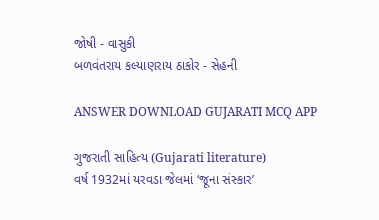જોષી - વાસુકી
બળવંતરાય કલ્યાણરાય ઠાકોર - સેહની

ANSWER DOWNLOAD GUJARATI MCQ APP

ગુજરાતી સાહિત્ય (Gujarati literature)
વર્ષ 1932માં યરવડા જેલમાં ‘જૂના સંસ્કાર’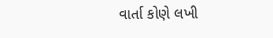વાર્તા કોણે લખી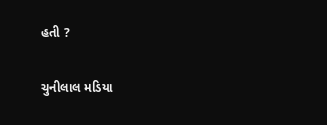હતી ?

ચુનીલાલ મડિયા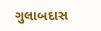ગુલાબદાસ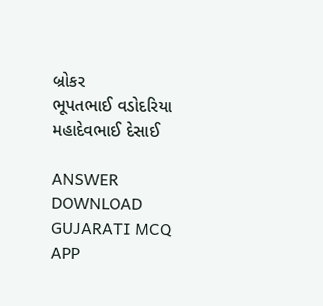બ્રોકર
ભૂપતભાઈ વડોદરિયા
મહાદેવભાઈ દેસાઈ

ANSWER DOWNLOAD GUJARATI MCQ APP